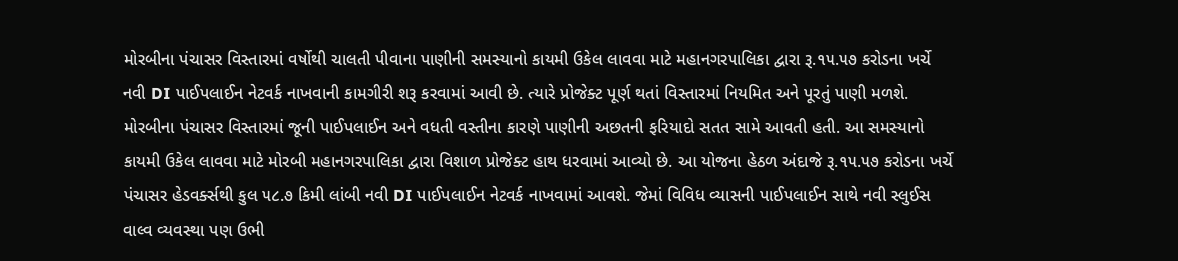મોરબીના પંચાસર વિસ્તારમાં વર્ષોથી ચાલતી પીવાના પાણીની સમસ્યાનો કાયમી ઉકેલ લાવવા માટે મહાનગરપાલિકા દ્વારા રૂ.૧૫.૫૭ કરોડના ખર્ચે નવી DI પાઈપલાઈન નેટવર્ક નાખવાની કામગીરી શરૂ કરવામાં આવી છે. ત્યારે પ્રોજેક્ટ પૂર્ણ થતાં વિસ્તારમાં નિયમિત અને પૂરતું પાણી મળશે.
મોરબીના પંચાસર વિસ્તારમાં જૂની પાઈપલાઈન અને વધતી વસ્તીના કારણે પાણીની અછતની ફરિયાદો સતત સામે આવતી હતી. આ સમસ્યાનો કાયમી ઉકેલ લાવવા માટે મોરબી મહાનગરપાલિકા દ્વારા વિશાળ પ્રોજેક્ટ હાથ ધરવામાં આવ્યો છે. આ યોજના હેઠળ અંદાજે રૂ.૧૫.૫૭ કરોડના ખર્ચે પંચાસર હેડવર્ક્સથી કુલ ૫૮.૭ કિમી લાંબી નવી DI પાઈપલાઈન નેટવર્ક નાખવામાં આવશે. જેમાં વિવિધ વ્યાસની પાઈપલાઈન સાથે નવી સ્લુઈસ વાલ્વ વ્યવસ્થા પણ ઉભી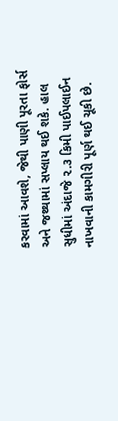કરવામાં આવશે, જેથી પાણી પૂરતા ફોર્સ અને જથ્થામાં સપ્લાય થઈ શકે. હાલ સુધીમાં અંદાજે ૨.૩ કિમી પાઈપલાઈન નાખવાની કામગીરી પૂર્ણ થઈ ચૂકી છે.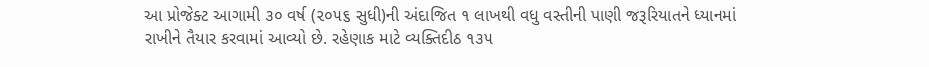આ પ્રોજેક્ટ આગામી ૩૦ વર્ષ (૨૦૫૬ સુધી)ની અંદાજિત ૧ લાખથી વધુ વસ્તીની પાણી જરૂરિયાતને ધ્યાનમાં રાખીને તૈયાર કરવામાં આવ્યો છે. રહેણાક માટે વ્યક્તિદીઠ ૧૩૫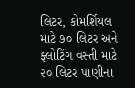લિટર, કોમર્શિયલ માટે ૭૦ લિટર અને ફ્લોટિંગ વસ્તી માટે ૨૦ લિટર પાણીના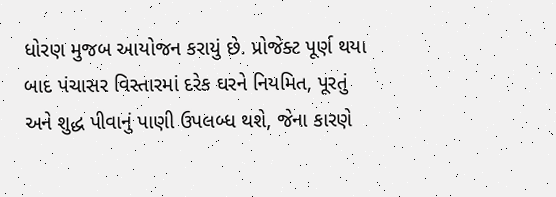ધોરણ મુજબ આયોજન કરાયું છે. પ્રોજેક્ટ પૂર્ણ થયા બાદ પંચાસર વિસ્તારમાં દરેક ઘરને નિયમિત, પૂરતું અને શુદ્ધ પીવાનું પાણી ઉપલબ્ધ થશે, જેના કારણે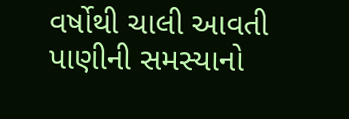વર્ષોથી ચાલી આવતી પાણીની સમસ્યાનો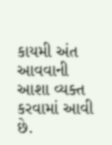કાયમી અંત આવવાની આશા વ્યક્ત કરવામાં આવી છે.